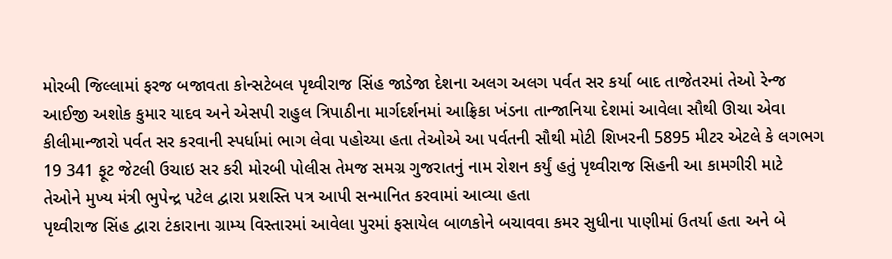મોરબી જિલ્લામાં ફરજ બજાવતા કોન્સટેબલ પૃથ્વીરાજ સિંહ જાડેજા દેશના અલગ અલગ પર્વત સર કર્યા બાદ તાજેતરમાં તેઓ રેન્જ આઈજી અશોક કુમાર યાદવ અને એસપી રાહુલ ત્રિપાઠીના માર્ગદર્શનમાં આફ્રિકા ખંડના તાન્જાનિયા દેશમાં આવેલા સૌથી ઊચા એવા કીલીમાન્જારો પર્વત સર કરવાની સ્પર્ધામાં ભાગ લેવા પહોચ્યા હતા તેઓએ આ પર્વતની સૌથી મોટી શિખરની 5895 મીટર એટલે કે લગભગ 19 341 ફૂટ જેટલી ઉચાઇ સર કરી મોરબી પોલીસ તેમજ સમગ્ર ગુજરાતનું નામ રોશન કર્યું હતું પૃથ્વીરાજ સિહની આ કામગીરી માટે તેઓને મુખ્ય મંત્રી ભુપેન્દ્ર પટેલ દ્વારા પ્રશસ્તિ પત્ર આપી સન્માનિત કરવામાં આવ્યા હતા
પૃથ્વીરાજ સિંહ દ્વારા ટંકારાના ગ્રામ્ય વિસ્તારમાં આવેલા પુરમાં ફસાયેલ બાળકોને બચાવવા કમર સુધીના પાણીમાં ઉતર્યા હતા અને બે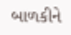બાળકીને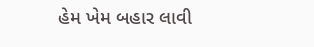હેમ ખેમ બહાર લાવી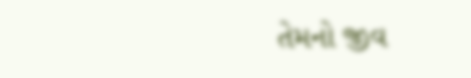તેમનો જીવ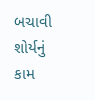બચાવી શોર્યનું કામ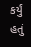કર્યું હતું